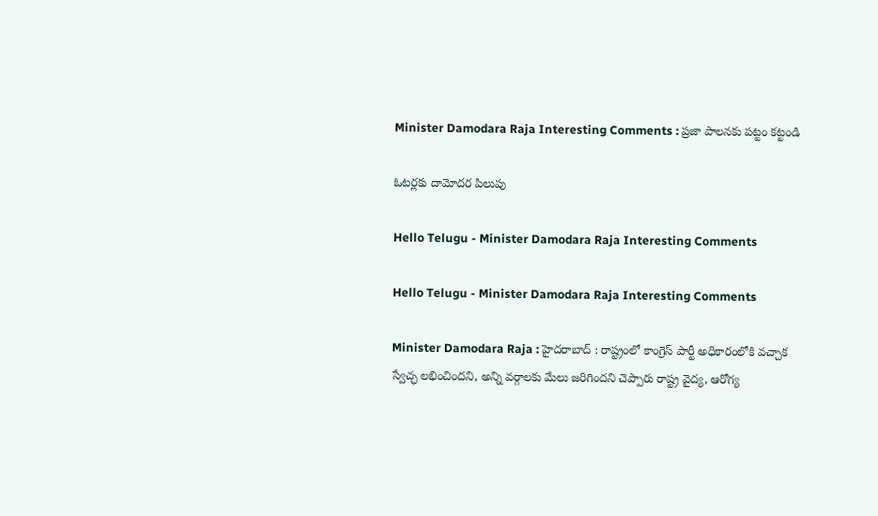Minister Damodara Raja Interesting Comments : ప్ర‌జా పాల‌న‌కు ప‌ట్టం క‌ట్టండి

ఓట‌ర్ల‌కు దామోద‌ర పిలుపు

Hello Telugu - Minister Damodara Raja Interesting Comments

Hello Telugu - Minister Damodara Raja Interesting Comments

Minister Damodara Raja : హైద‌రాబాద్ : రాష్ట్రంలో కాంగ్రెస్ పార్టీ అధికారంలోకి వచ్చాక స్వేచ్ఛ ల‌భించింద‌ని, అన్ని వ‌ర్గాల‌కు మేలు జ‌రిగింద‌ని చెప్పారు రాష్ట్ర వైద్య‌, ఆరోగ్య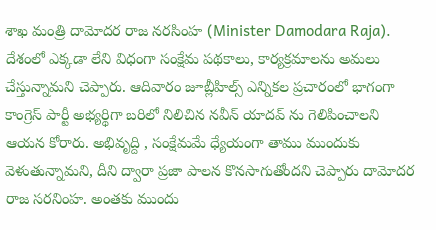శాఖ మంత్రి దామోద‌ర రాజ న‌ర‌సింహ‌ (Minister Damodara Raja). దేశంలో ఎక్క‌డా లేని విధంగా సంక్షేమ ప‌థ‌కాలు, కార్య‌క్ర‌మాల‌ను అమ‌లు చేస్తున్నామ‌ని చెప్పారు. ఆదివారం జూబ్లీహిల్స్ ఎన్నిక‌ల ప్ర‌చారంలో భాగంగా కాంగ్రెస్ పార్టీ అభ్య‌ర్థిగా బ‌రిలో నిలిచిన న‌వీన్ యాద‌వ్ ను గెలిపించాల‌ని ఆయ‌న కోరారు. అభివృద్ది , సంక్షేమ‌మే ధ్యేయంగా తాము ముందుకు వెళుతున్నామ‌ని, దీని ద్వారా ప్ర‌జా పాల‌న కొన‌సాగుతోంద‌ని చెప్పారు దామోద‌ర రాజ స‌ర‌నింహ‌. అంత‌కు ముందు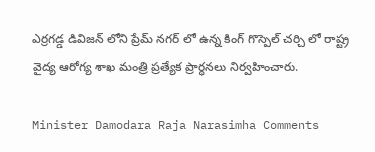ఎర్రగడ్డ డివిజన్ లోని ప్రేమ్ నగర్ లో ఉన్న కింగ్ గొస్పెల్ చర్చి లో రాష్ట్ర వైద్య ఆరోగ్య శాఖ మంత్రి ప్రత్యేక ప్రార్ధనలు నిర్వహించారు.

Minister Damodara Raja Narasimha Comments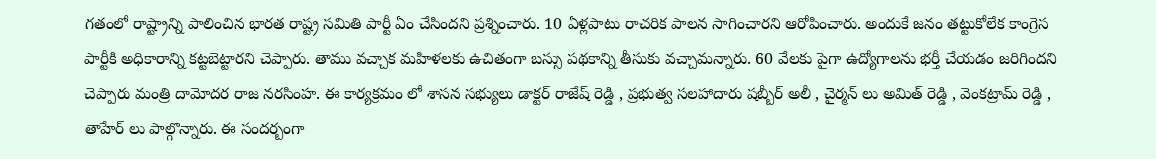గ‌తంలో రాష్ట్రాన్ని పాలించిన భార‌త రాష్ట్ర స‌మితి పార్టీ ఏం చేసింద‌ని ప్ర‌శ్నించారు. 10 ఏళ్ల‌పాటు రాచ‌రిక పాల‌న సాగించార‌ని ఆరోపించారు. అందుకే జ‌నం త‌ట్టుకోలేక కాంగ్రెస పార్టీకి అధికారాన్ని క‌ట్ట‌బెట్టార‌ని చెప్పారు. తాము వ‌చ్చాక మ‌హిళ‌ల‌కు ఉచితంగా బ‌స్సు ప‌థ‌కాన్ని తీసుకు వ‌చ్చామ‌న్నారు. 60 వేల‌కు పైగా ఉద్యోగాల‌ను భ‌ర్తీ చేయ‌డం జ‌రిగింద‌ని చెప్పారు మంత్రి దామోద‌ర రాజ న‌రసింహ‌. ఈ కార్యక్రమం లో శాసన సభ్యులు డాక్ట‌ర్ రాజేష్ రెడ్డి , ప్రభుత్వ సలహాదారు షబ్బీర్ అలీ , చైర్మన్ లు అమిత్ రెడ్డి , వెంకట్రామ్ రెడ్డి , తాహేర్ లు పాల్గొన్నారు. ఈ సంద‌ర్బంగా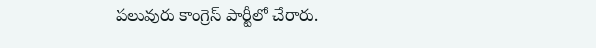ప‌లువురు కాంగ్రెస్ పార్టీలో చేరారు.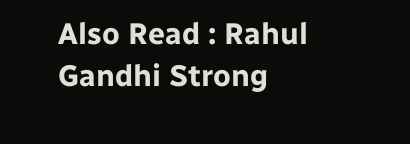Also Read : Rahul Gandhi Strong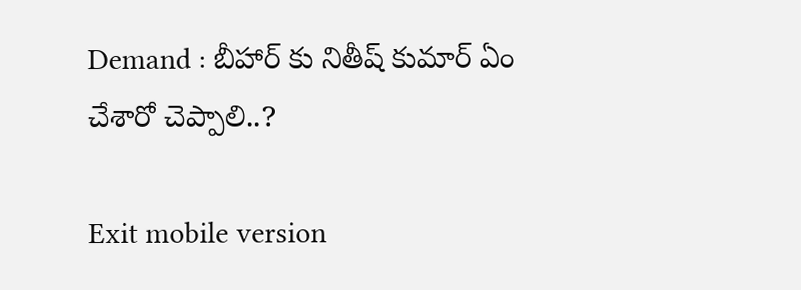Demand : బీహార్ కు నితీష్ కుమార్ ఏం చేశారో చెప్పాలి..?

Exit mobile version